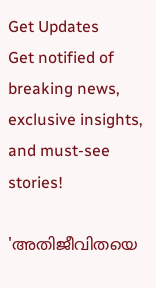Get Updates
Get notified of breaking news, exclusive insights, and must-see stories!

'അതിജീവിതയെ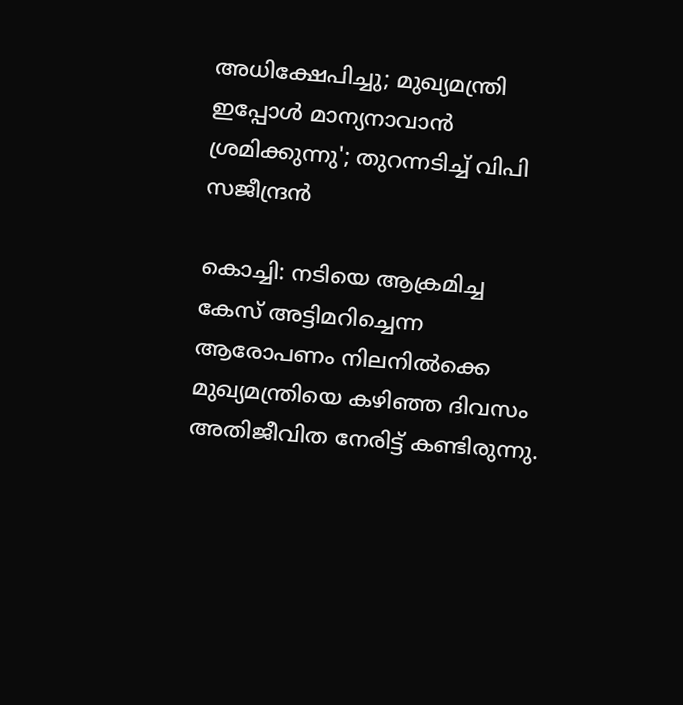അധിക്ഷേപിച്ചു; മുഖ്യമന്ത്രി ഇപ്പോൾ മാന്യനാവാൻ ശ്രമിക്കുന്നു'; തുറന്നടിച്ച് വിപി സജീന്ദ്രൻ

കൊച്ചി: നടിയെ ആക്രമിച്ച കേസ് അട്ടിമറിച്ചെന്ന ആരോപണം നിലനില്‍ക്കെ മുഖ്യമന്ത്രിയെ കഴിഞ്ഞ ദിവസം അതിജീവിത നേരിട്ട് കണ്ടിരുന്നു.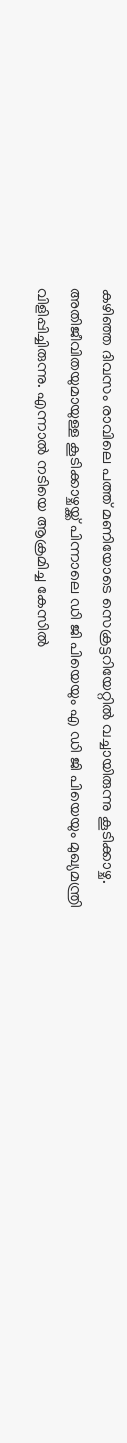കഴിഞ്ഞ ദിവസം രാവിലെ പത്ത് മണിയോടെ സെക്രട്ടറിയേറ്റില്‍ വച്ചായിരുന്നു കൂടിക്കാഴ്ച. അതിജീവിതയുമായുള്ള കൂടിക്കാഴ്ചയ്ക്ക് പിന്നാലെ ഡി ജി പിയെയും എ ഡി ജി പിയെയും മുഖ്യമന്ത്രി വിളിപ്പിച്ചിരുന്നു. എന്നാല്‍ നടിയെ ആക്രമിച്ച കേസില്‍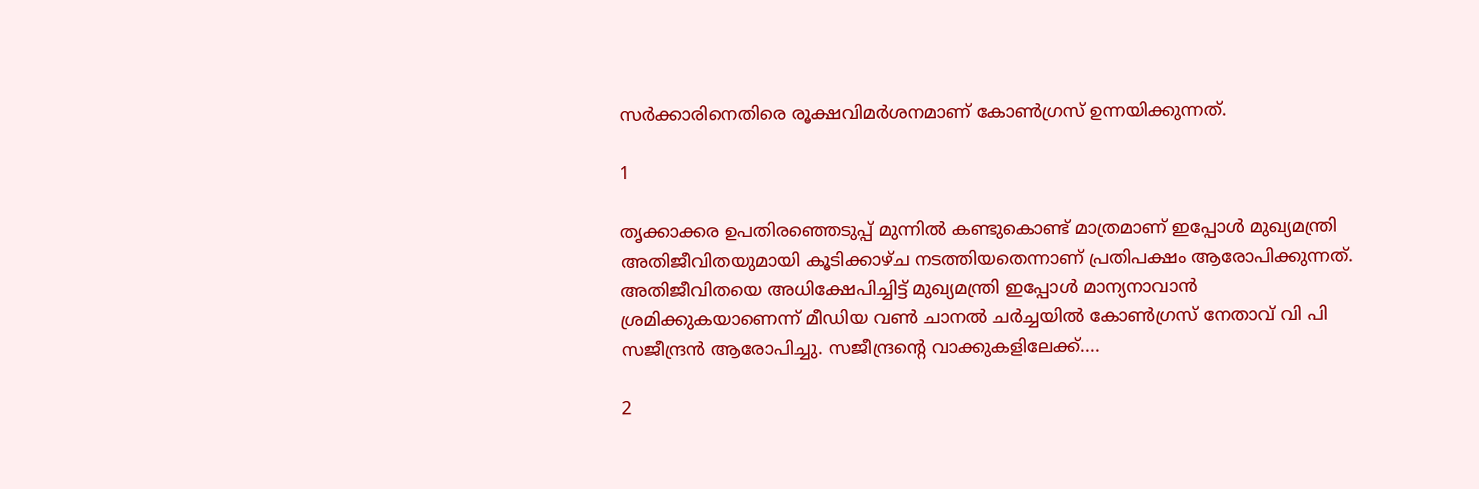സര്‍ക്കാരിനെതിരെ രൂക്ഷവിമര്‍ശനമാണ് കോണ്‍ഗ്രസ് ഉന്നയിക്കുന്നത്.

1

തൃക്കാക്കര ഉപതിരഞ്ഞെടുപ്പ് മുന്നില്‍ കണ്ടുകൊണ്ട് മാത്രമാണ് ഇപ്പോള്‍ മുഖ്യമന്ത്രി അതിജീവിതയുമായി കൂടിക്കാഴ്ച നടത്തിയതെന്നാണ് പ്രതിപക്ഷം ആരോപിക്കുന്നത്. അതിജീവിതയെ അധിക്ഷേപിച്ചിട്ട് മുഖ്യമന്ത്രി ഇപ്പോള്‍ മാന്യനാവാന്‍ ശ്രമിക്കുകയാണെന്ന് മീഡിയ വണ്‍ ചാനല്‍ ചര്‍ച്ചയില്‍ കോണ്‍ഗ്രസ് നേതാവ് വി പി സജീന്ദ്രന്‍ ആരോപിച്ചു. സജീന്ദ്രന്റെ വാക്കുകളിലേക്ക്....

2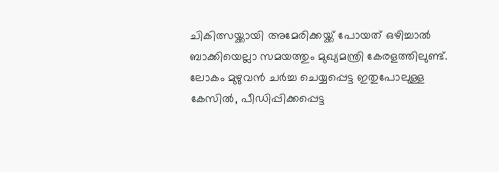ചികിത്സയ്ക്കായി അമേരിക്കയ്ക്ക് പോയത് ഒഴിച്ചാല്‍ ബാക്കിയെല്ലാ സമയത്തും മുഖ്യമന്ത്രി കേരളത്തിലുണ്ട്. ലോകം മുഴുവന്‍ ചര്‍ച്ച ചെയ്യപ്പെട്ട ഇതുപോലുള്ള കേസില്‍, പീഡിപ്പിക്കപ്പെട്ട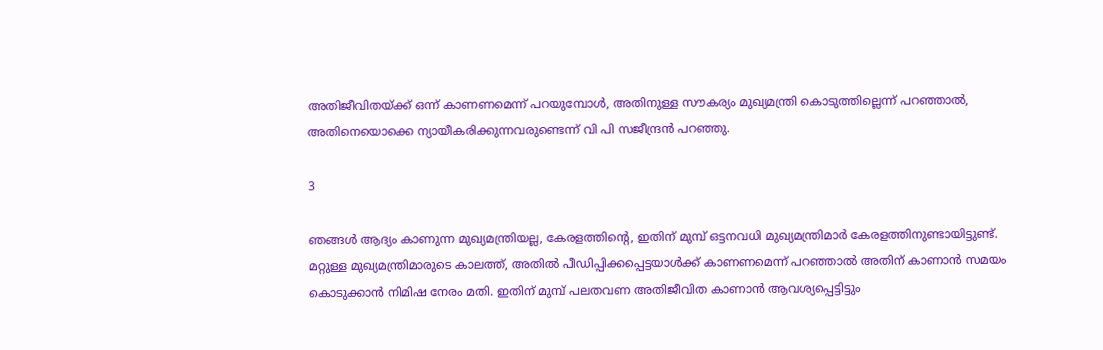അതിജീവിതയ്ക്ക് ഒന്ന് കാണണമെന്ന് പറയുമ്പോള്‍, അതിനുള്ള സൗകര്യം മുഖ്യമന്ത്രി കൊടുത്തില്ലെന്ന് പറഞ്ഞാല്‍, അതിനെയൊക്കെ ന്യായീകരിക്കുന്നവരുണ്ടെന്ന് വി പി സജീന്ദ്രന്‍ പറഞ്ഞു.

3

ഞങ്ങള്‍ ആദ്യം കാണുന്ന മുഖ്യമന്ത്രിയല്ല, കേരളത്തിന്റെ, ഇതിന് മുമ്പ് ഒട്ടനവധി മുഖ്യമന്ത്രിമാര്‍ കേരളത്തിനുണ്ടായിട്ടുണ്ട്. മറ്റുള്ള മുഖ്യമന്ത്രിമാരുടെ കാലത്ത്, അതില്‍ പീഡിപ്പിക്കപ്പെട്ടയാള്‍ക്ക് കാണണമെന്ന് പറഞ്ഞാല്‍ അതിന് കാണാന്‍ സമയം കൊടുക്കാന്‍ നിമിഷ നേരം മതി. ഇതിന് മുമ്പ് പലതവണ അതിജീവിത കാണാന്‍ ആവശ്യപ്പെട്ടിട്ടും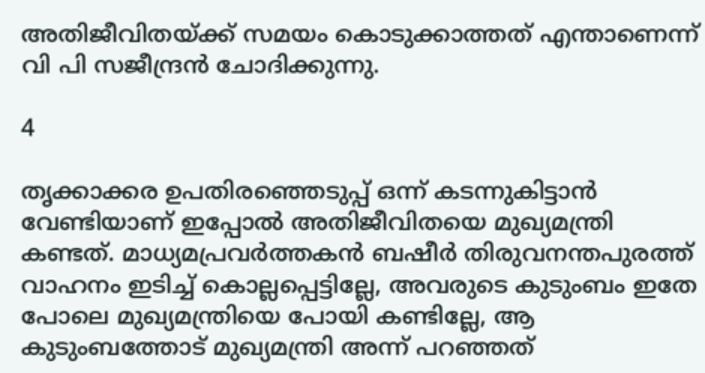അതിജീവിതയ്ക്ക് സമയം കൊടുക്കാത്തത് എന്താണെന്ന് വി പി സജീന്ദ്രന്‍ ചോദിക്കുന്നു.

4

തൃക്കാക്കര ഉപതിരഞ്ഞെടുപ്പ് ഒന്ന് കടന്നുകിട്ടാന്‍ വേണ്ടിയാണ് ഇപ്പോല്‍ അതിജീവിതയെ മുഖ്യമന്ത്രി കണ്ടത്. മാധ്യമപ്രവര്‍ത്തകന്‍ ബഷീര്‍ തിരുവനന്തപുരത്ത് വാഹനം ഇടിച്ച് കൊല്ലപ്പെട്ടില്ലേ, അവരുടെ കുടുംബം ഇതേ പോലെ മുഖ്യമന്ത്രിയെ പോയി കണ്ടില്ലേ, ആ കുടുംബത്തോട് മുഖ്യമന്ത്രി അന്ന് പറഞ്ഞത്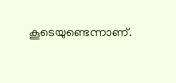കൂടെയുണ്ടെന്നാണ്.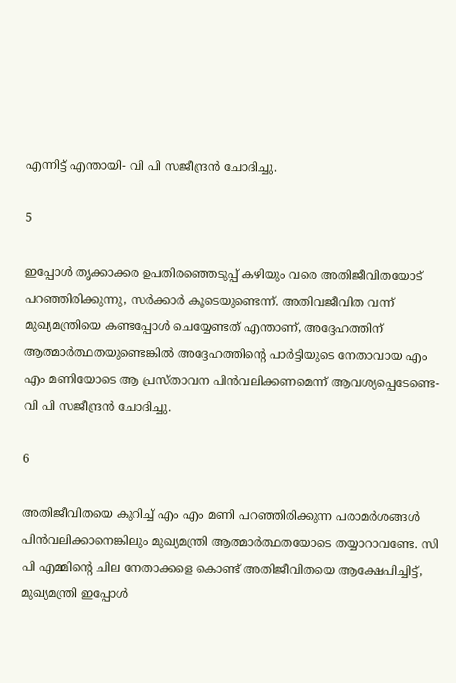എന്നിട്ട് എന്തായി- വി പി സജീന്ദ്രന്‍ ചോദിച്ചു.

5

ഇപ്പോള്‍ തൃക്കാക്കര ഉപതിരഞ്ഞെടുപ്പ് കഴിയും വരെ അതിജീവിതയോട് പറഞ്ഞിരിക്കുന്നു, സര്‍ക്കാര്‍ കൂടെയുണ്ടെന്ന്. അതിവജീവിത വന്ന് മുഖ്യമന്ത്രിയെ കണ്ടപ്പോള്‍ ചെയ്യേണ്ടത് എന്താണ്, അദ്ദേഹത്തിന് ആത്മാര്‍ത്ഥതയുണ്ടെങ്കില്‍ അദ്ദേഹത്തിന്റെ പാര്‍ട്ടിയുടെ നേതാവായ എം എം മണിയോടെ ആ പ്രസ്താവന പിന്‍വലിക്കണമെന്ന് ആവശ്യപ്പെടേണ്ടെ- വി പി സജീന്ദ്രന്‍ ചോദിച്ചു.

6

അതിജീവിതയെ കുറിച്ച് എം എം മണി പറഞ്ഞിരിക്കുന്ന പരാമര്‍ശങ്ങള്‍ പിന്‍വലിക്കാനെങ്കിലും മുഖ്യമന്ത്രി ആത്മാര്‍ത്ഥതയോടെ തയ്യാറാവണ്ടേ. സി പി എമ്മിന്റെ ചില നേതാക്കളെ കൊണ്ട് അതിജീവിതയെ ആക്ഷേപിച്ചിട്ട്, മുഖ്യമന്ത്രി ഇപ്പോള്‍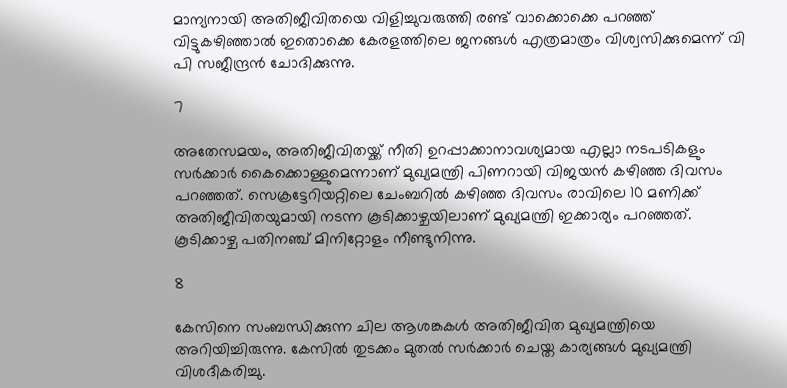മാന്യനായി അതിജീവിതയെ വിളിച്ചുവരുത്തി രണ്ട് വാക്കൊക്കെ പറഞ്ഞ് വിട്ടുകഴിഞ്ഞാല്‍ ഇതൊക്കെ കേരളത്തിലെ ജനങ്ങള്‍ എത്രമാത്രം വിശ്വസിക്കുമെന്ന് വി പി സജീന്ദ്രന്‍ ചോദിക്കുന്നു.

7

അതേസമയം, അതിജീവിതയ്ക്ക് നീതി ഉറപ്പാക്കാനാവശ്യമായ എല്ലാ നടപടികളും സര്‍ക്കാര്‍ കൈക്കൊള്ളുമെന്നാണ് മുഖ്യമന്ത്രി പിണറായി വിജയന്‍ കഴിഞ്ഞ ദിവസം പറഞ്ഞത്. സെക്രട്ടേറിയറ്റിലെ ചേംബറില്‍ കഴിഞ്ഞ ദിവസം രാവിലെ 10 മണിക്ക് അതിജീവിതയുമായി നടന്ന കൂടിക്കാഴ്ചയിലാണ് മുഖ്യമന്ത്രി ഇക്കാര്യം പറഞ്ഞത്. കൂടിക്കാഴ്ച പതിനഞ്ച് മിനിറ്റോളം നീണ്ടുനിന്നു.

8

കേസിനെ സംബന്ധിക്കുന്ന ചില ആശങ്കകള്‍ അതിജീവിത മുഖ്യമന്ത്രിയെ അറിയിച്ചിരുന്നു. കേസില്‍ തുടക്കം മുതല്‍ സര്‍ക്കാര്‍ ചെയ്ത കാര്യങ്ങള്‍ മുഖ്യമന്ത്രി വിശദീകരിച്ചു.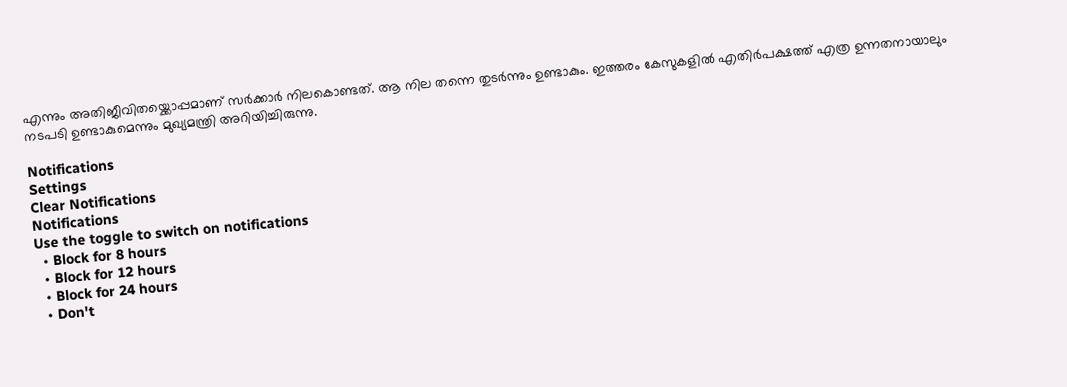എന്നും അതിജീവിതയ്ക്കൊപ്പമാണ് സര്‍ക്കാര്‍ നിലകൊണ്ടത്. ആ നില തന്നെ തുടര്‍ന്നും ഉണ്ടാകും. ഇത്തരം കേസുകളില്‍ എതിര്‍പക്ഷത്ത് എത്ര ഉന്നതനായാലും നടപടി ഉണ്ടാകുമെന്നും മുഖ്യമന്ത്രി അറിയിച്ചിരുന്നു.

Notifications
Settings
Clear Notifications
Notifications
Use the toggle to switch on notifications
  • Block for 8 hours
  • Block for 12 hours
  • Block for 24 hours
  • Don't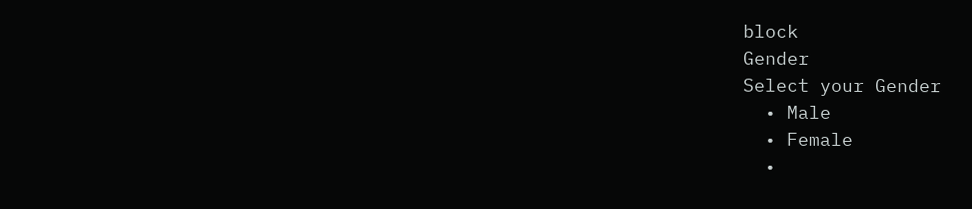block
Gender
Select your Gender
  • Male
  • Female
  •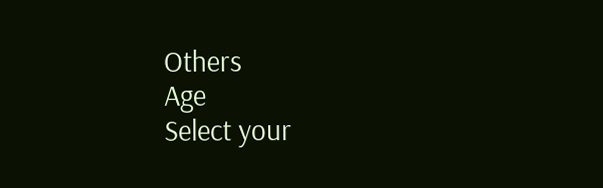Others
Age
Select your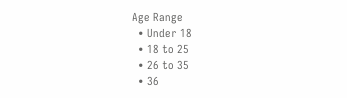Age Range
  • Under 18
  • 18 to 25
  • 26 to 35
  • 36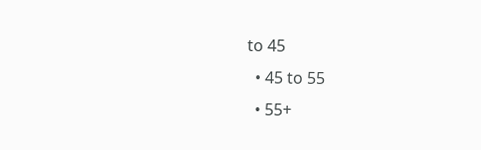to 45
  • 45 to 55
  • 55+